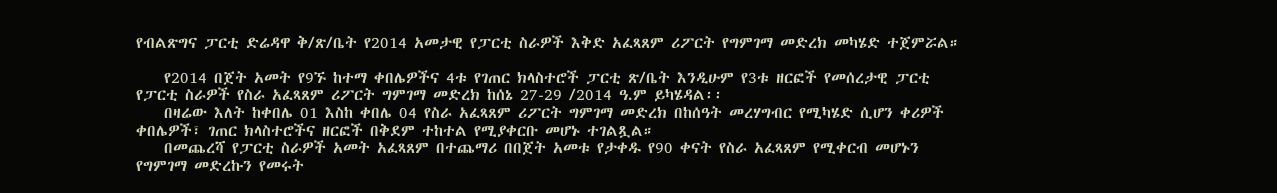የብልጽግና ፓርቲ ድሬዳዋ ቅ/ጽ/ቤት የ2014 አመታዊ የፓርቲ ስራዎች እቅድ አፈጻጸም ሪፖርት የግምገማ መድረክ መካሄድ ተጀምሯል።

    የ2014 በጀት አመት የ9ኙ ከተማ ቀበሌዎችና 4ቱ የገጠር ክላስተሮች ፓርቲ ጽ/ቤት እንዲሁም የ3ቱ ዘርፎች የመሰረታዊ ፓርቲ የፓርቲ ስራዎች የስራ አፈጻጸም ሪፖርት ግምገማ መድረክ ከሰኔ 27-29 /2014 ዓ.ም ይካሄዳል፡፡
    በዛሬው እለት ከቀበሌ 01 እስከ ቀበሌ 04 የስራ አፈጻጸም ሪፖርት ግምገማ መድረክ በከሰዓት መረሃግብር የሚካሄድ ሲሆን ቀሪዎች ቀበሌዎች፣ ገጠር ክላስተሮችና ዘርፎች በቅደም ተከተል የሚያቀርቡ መሆኑ ተገልጿል።
    በመጨረሻ የፓርቲ ስራዎች አመት አፈጻጸም በተጨማሪ በበጀት አመቱ የታቀዱ የ90 ቀናት የስራ አፈጻጸም የሚቀርብ መሆኑን የግምገማ መድረኩን የመሩት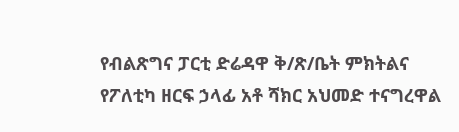የብልጽግና ፓርቲ ድሬዳዋ ቅ/ጽ/ቤት ምክትልና የፖለቲካ ዘርፍ ኃላፊ አቶ ሻክር አህመድ ተናግረዋል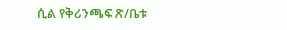ሲል የቅሪንጫፍ ጽ/ቤቱ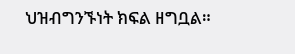ህዝብግንኙነት ክፍል ዘግቧል።